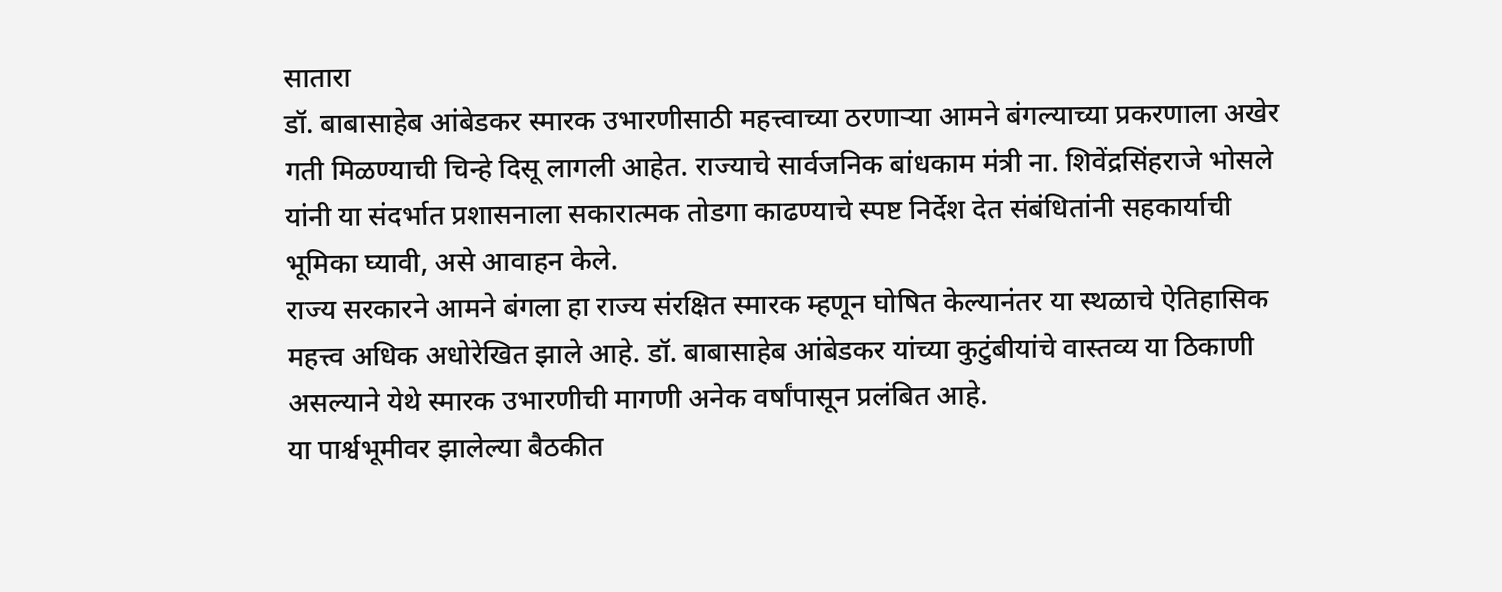सातारा
डॉ. बाबासाहेब आंबेडकर स्मारक उभारणीसाठी महत्त्वाच्या ठरणाऱ्या आमने बंगल्याच्या प्रकरणाला अखेर गती मिळण्याची चिन्हे दिसू लागली आहेत. राज्याचे सार्वजनिक बांधकाम मंत्री ना. शिवेंद्रसिंहराजे भोसले यांनी या संदर्भात प्रशासनाला सकारात्मक तोडगा काढण्याचे स्पष्ट निर्देश देत संबंधितांनी सहकार्याची भूमिका घ्यावी, असे आवाहन केले.
राज्य सरकारने आमने बंगला हा राज्य संरक्षित स्मारक म्हणून घोषित केल्यानंतर या स्थळाचे ऐतिहासिक महत्त्व अधिक अधोरेखित झाले आहे. डॉ. बाबासाहेब आंबेडकर यांच्या कुटुंबीयांचे वास्तव्य या ठिकाणी असल्याने येथे स्मारक उभारणीची मागणी अनेक वर्षांपासून प्रलंबित आहे.
या पार्श्वभूमीवर झालेल्या बैठकीत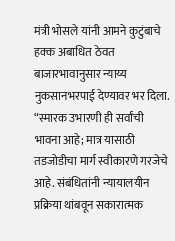मंत्री भोसले यांनी आमने कुटुंबाचे हक्क अबाधित ठेवत बाजारभावानुसार न्याय्य नुकसानभरपाई देण्यावर भर दिला. “स्मारक उभारणी ही सर्वांची भावना आहे; मात्र यासाठी तडजोडीचा मार्ग स्वीकारणे गरजेचे आहे. संबंधितांनी न्यायालयीन प्रक्रिया थांबवून सकारात्मक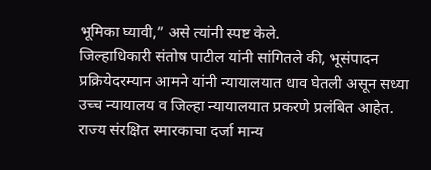भूमिका घ्यावी,” असे त्यांनी स्पष्ट केले.
जिल्हाधिकारी संतोष पाटील यांनी सांगितले की, भूसंपादन प्रक्रियेदरम्यान आमने यांनी न्यायालयात धाव घेतली असून सध्या उच्च न्यायालय व जिल्हा न्यायालयात प्रकरणे प्रलंबित आहेत. राज्य संरक्षित स्मारकाचा दर्जा मान्य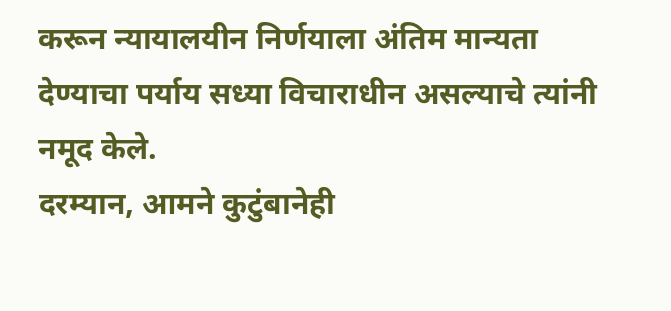करून न्यायालयीन निर्णयाला अंतिम मान्यता देण्याचा पर्याय सध्या विचाराधीन असल्याचे त्यांनी नमूद केले.
दरम्यान, आमने कुटुंबानेही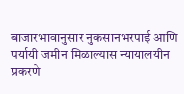बाजारभावानुसार नुकसानभरपाई आणि पर्यायी जमीन मिळाल्यास न्यायालयीन प्रकरणे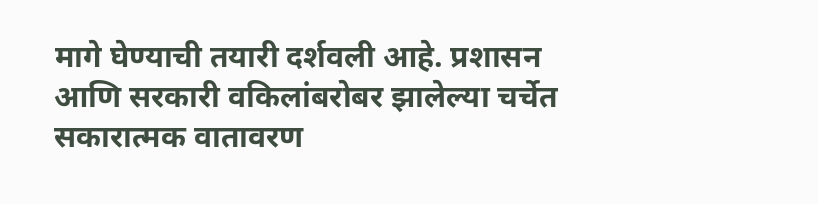मागे घेण्याची तयारी दर्शवली आहे. प्रशासन आणि सरकारी वकिलांबरोबर झालेल्या चर्चेत सकारात्मक वातावरण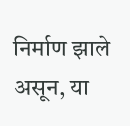निर्माण झाले असून, या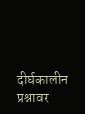दीर्घकालीन प्रश्नावर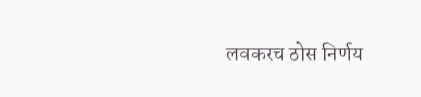लवकरच ठोस निर्णय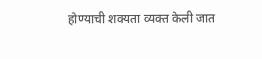होण्याची शक्यता व्यक्त केली जात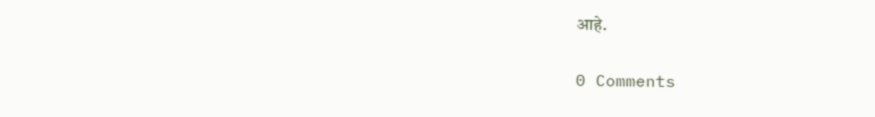आहे.

0 Comments